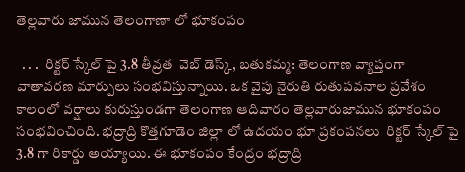తెల్లవారు జామున తెలంగాణా లో భూకంపం

  . . .  రిక్టర్ స్కేల్ పై 3.8 తీవ్రత  వెబ్ డెస్క్, బతుకమ్మ: తెలంగాణ వ్యాప్తంగా వాతావరణ మార్పులు సంభవిస్తున్నాయి. ఒక వైపు నైరుతి రుతుపవనాల ప్రవేశం కాలంలో వర్షాలు కురుస్తుండగా తెలంగాణ ఆదివారం తెల్లవారుజామున భూకంపం సంభవించింది. భద్రాద్రి కొత్తగూడెం జిల్లా లో ఉదయం భూ ప్రకంపనలు  రిక్టర్ స్కేల్ పై 3.8 గా రికార్డు అయ్యాయి. ఈ భూకంపం కేంద్రం భద్రాద్రి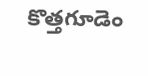కొత్తగూడెం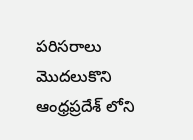పరిసరాలు మొదలుకొని  ఆంధ్రప్రదేశ్ లోని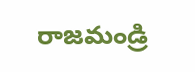రాజమండ్రి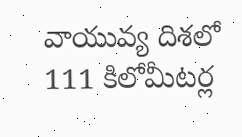వాయువ్య దిశలో 111 కిలోమీటర్ల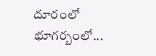దూరంలో భూగర్బంలో...